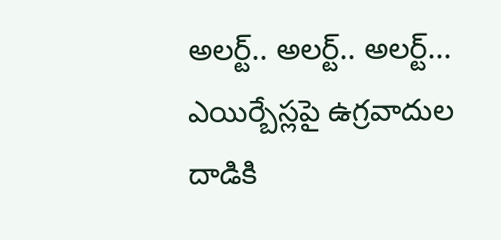అలర్ట్.. అలర్ట్.. అలర్ట్... ఎయిర్బేస్లపై ఉగ్రవాదుల దాడికి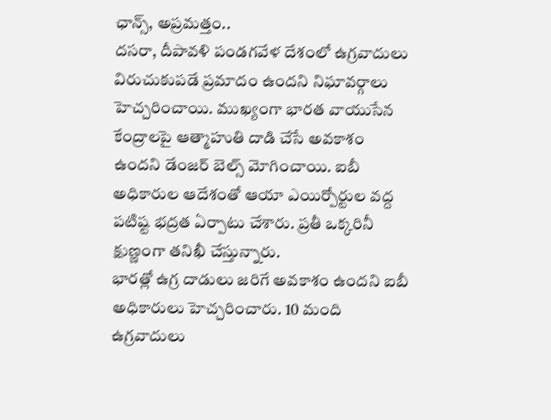ఛాన్స్, అప్రమత్తం..
దసరా, దీపావళి పండగవేళ దేశంలో ఉగ్రవాదులు విరుచుకుపడే ప్రమాదం ఉందని నిఘావర్గాలు హెచ్చరించాయి. ముఖ్యంగా భారత వాయుసేన కేంద్రాలపై ఆత్మాహుతి దాడి చేసే అవకాశం ఉందని డేంజర్ బెల్స్ మోగించాయి. ఐబీ అధికారుల ఆదేశంతో ఆయా ఎయిర్పోర్టుల వద్ద పటిష్ట భద్రత ఏర్పాటు చేశారు. ప్రతీ ఒక్కరినీ క్షుణ్ణంగా తనిఖీ చేస్తున్నారు.
భారత్లో ఉగ్ర దాడులు జరిగే అవకాశం ఉందని ఐబీ అధికారులు హెచ్చరించారు. 10 మంది ఉగ్రవాదులు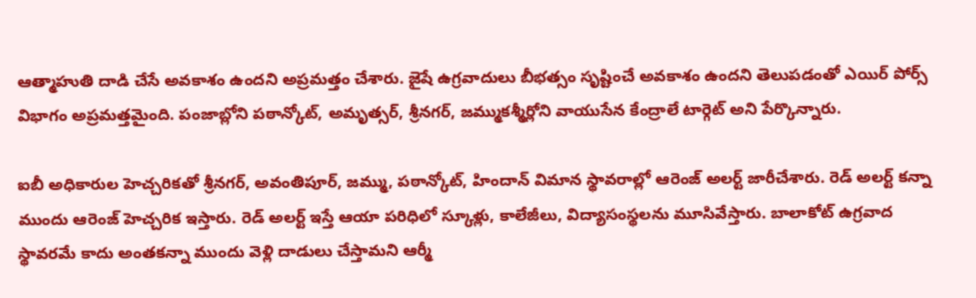ఆత్మాహుతి దాడి చేసే అవకాశం ఉందని అప్రమత్తం చేశారు. జైషే ఉగ్రవాదులు బీభత్సం సృష్టించే అవకాశం ఉందని తెలుపడంతో ఎయిర్ పోర్స్ విభాగం అప్రమత్తమైంది. పంజాబ్లోని పఠాన్కోట్, అమృత్సర్, శ్రీనగర్, జమ్ముకశ్మీర్లోని వాయుసేన కేంద్రాలే టార్గెట్ అని పేర్కొన్నారు.

ఐబీ అధికారుల హెచ్చరికతో శ్రీనగర్, అవంతిపూర్, జమ్ము, పఠాన్కోట్, హిందాన్ విమాన స్థావరాల్లో ఆరెంజ్ అలర్ట్ జారీచేశారు. రెడ్ అలర్ట్ కన్నా ముందు ఆరెంజ్ హెచ్చరిక ఇస్తారు. రెడ్ అలర్ట్ ఇస్తే ఆయా పరిధిలో స్కూళ్లు, కాలేజీలు, విద్యాసంస్థలను మూసివేస్తారు. బాలాకోట్ ఉగ్రవాద స్థావరమే కాదు అంతకన్నా ముందు వెళ్లి దాడులు చేస్తామని ఆర్మీ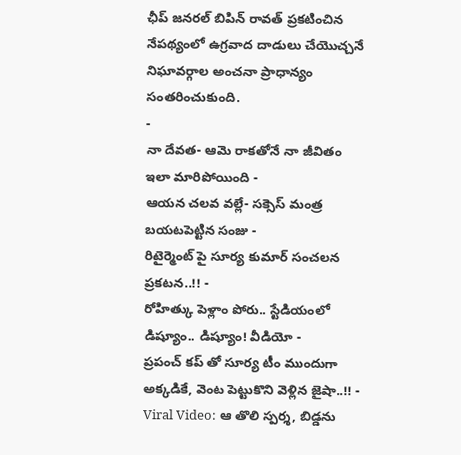ఛీప్ జనరల్ బిపిన్ రావత్ ప్రకటించిన నేపథ్యంలో ఉగ్రవాద దాడులు చేయొచ్చనే నిఘావర్గాల అంచనా ప్రాధాన్యం సంతరించుకుంది.
-
నా దేవత- ఆమె రాకతోనే నా జీవితం ఇలా మారిపోయింది -
ఆయన చలవ వల్లే- సక్సెస్ మంత్ర బయటపెట్టిన సంజు -
రిటైర్మెంట్ పై సూర్య కుమార్ సంచలన ప్రకటన..!! -
రోహిత్కు పెళ్లాం పోరు.. స్టేడియంలో డిష్యూం.. డిష్యూం! వీడియో -
ప్రపంచ్ కప్ తో సూర్య టీం ముందుగా అక్కడికే, వెంట పెట్టుకొని వెళ్లిన జైషా..!! -
Viral Video: ఆ తొలి స్పర్శ, బిడ్డను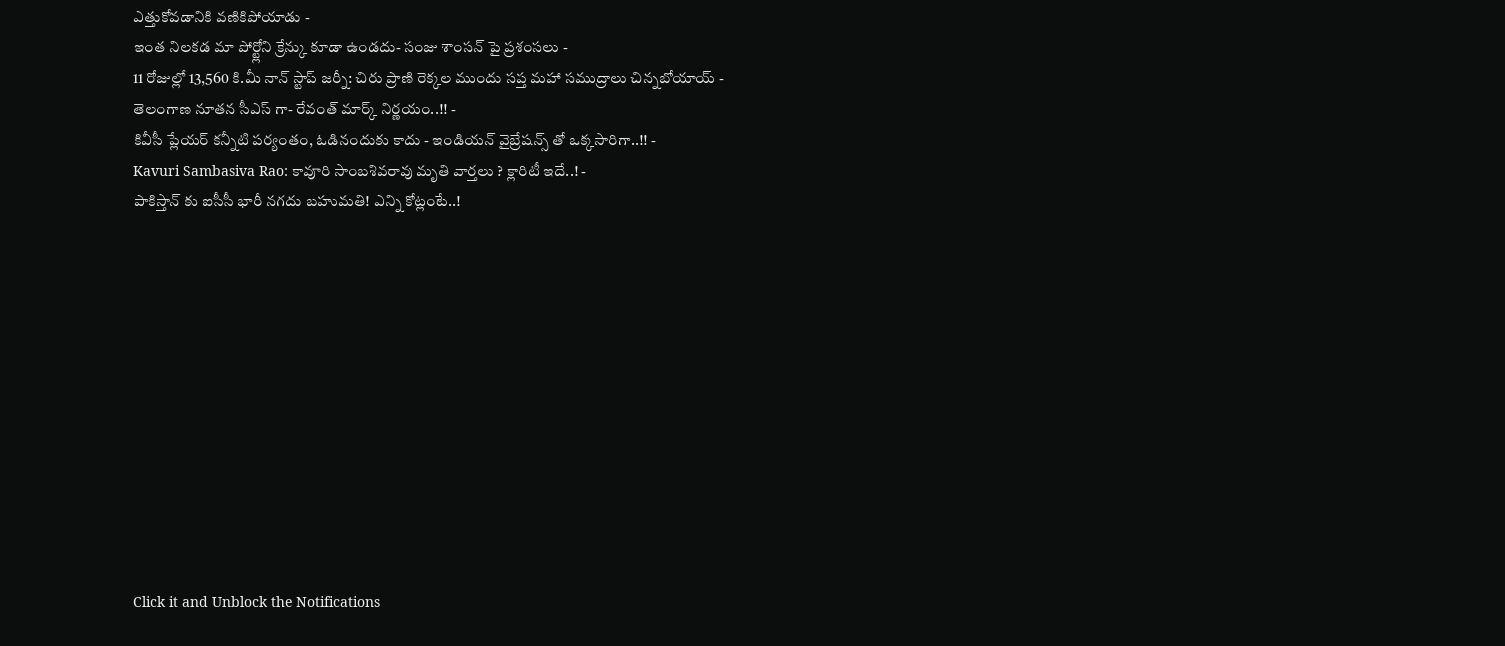ఎత్తుకోవడానికి వణికిపోయాడు -
ఇంత నిలకడ మా పోర్ట్లోని క్రేన్కు కూడా ఉండదు- సంజు శాంసన్ పై ప్రశంసలు -
11 రోజుల్లో 13,560 కి.మీ నాన్ స్టాప్ జర్నీ: చిరు ప్రాణి రెక్కల ముందు సప్త మహా సముద్రాలు చిన్నబోయాయ్ -
తెలంగాణ నూతన సీఎస్ గా- రేవంత్ మార్క్ నిర్ణయం..!! -
కివీసీ ప్లేయర్ కన్నీటి పర్యంతం, ఓడినందుకు కాదు - ఇండియన్ వైబ్రేషన్స్ తో ఒక్కసారిగా..!! -
Kavuri Sambasiva Rao: కావూరి సాంబశివరావు మృతి వార్తలు ? క్లారిటీ ఇదే..! -
పాకిస్తాన్ కు ఐసీసీ భారీ నగదు బహుమతి! ఎన్ని కోట్లంటే..!












Click it and Unblock the Notifications